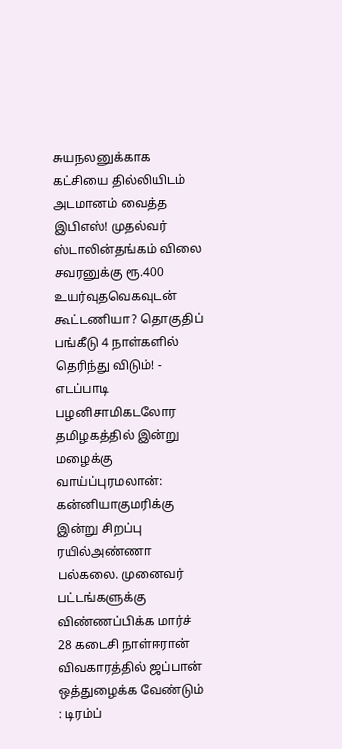சுயநலனுக்காக கட்சியை தில்லியிடம் அடமானம் வைத்த இபிஎஸ்! முதல்வர் ஸ்டாலின்தங்கம் விலை சவரனுக்கு ரூ.400 உயர்வுதவெகவுடன் கூட்டணியா? தொகுதிப் பங்கீடு 4 நாள்களில் தெரிந்து விடும்! - எடப்பாடி பழனிசாமிகடலோர தமிழகத்தில் இன்று மழைக்கு வாய்ப்புரமலான்: கன்னியாகுமரிக்கு இன்று சிறப்பு ரயில்அண்ணா பல்கலை. முனைவர் பட்டங்களுக்கு விண்ணப்பிக்க மார்ச் 28 கடைசி நாள்ஈரான் விவகாரத்தில் ஜப்பான் ஒத்துழைக்க வேண்டும் : டிரம்ப்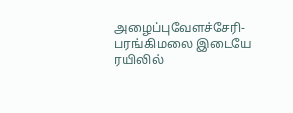அழைப்புவேளச்சேரி-பரங்கிமலை இடையே ரயிலில்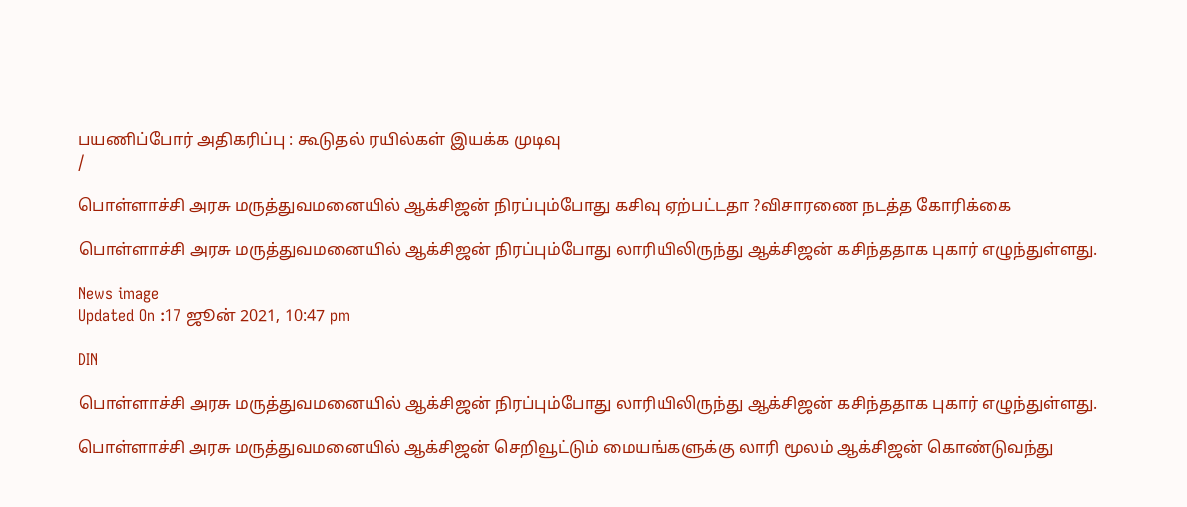பயணிப்போர் அதிகரிப்பு : கூடுதல் ரயில்கள் இயக்க முடிவு
/

பொள்ளாச்சி அரசு மருத்துவமனையில் ஆக்சிஜன் நிரப்பும்போது கசிவு ஏற்பட்டதா ?விசாரணை நடத்த கோரிக்கை

பொள்ளாச்சி அரசு மருத்துவமனையில் ஆக்சிஜன் நிரப்பும்போது லாரியிலிருந்து ஆக்சிஜன் கசிந்ததாக புகார் எழுந்துள்ளது.

News image
Updated On :17 ஜூன் 2021, 10:47 pm

DIN

பொள்ளாச்சி அரசு மருத்துவமனையில் ஆக்சிஜன் நிரப்பும்போது லாரியிலிருந்து ஆக்சிஜன் கசிந்ததாக புகார் எழுந்துள்ளது.

பொள்ளாச்சி அரசு மருத்துவமனையில் ஆக்சிஜன் செறிவூட்டும் மையங்களுக்கு லாரி மூலம் ஆக்சிஜன் கொண்டுவந்து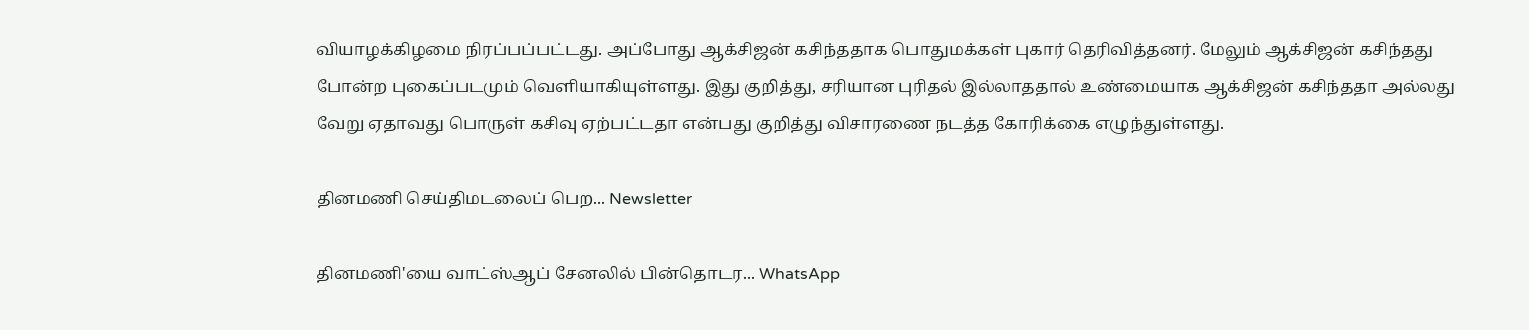வியாழக்கிழமை நிரப்பப்பட்டது. அப்போது ஆக்சிஜன் கசிந்ததாக பொதுமக்கள் புகார் தெரிவித்தனர். மேலும் ஆக்சிஜன் கசிந்தது போன்ற புகைப்படமும் வெளியாகியுள்ளது. இது குறித்து, சரியான புரிதல் இல்லாததால் உண்மையாக ஆக்சிஜன் கசிந்ததா அல்லது வேறு ஏதாவது பொருள் கசிவு ஏற்பட்டதா என்பது குறித்து விசாரணை நடத்த கோரிக்கை எழுந்துள்ளது.

தினமணி செய்திமடலைப் பெற... Newsletter

தினமணி'யை வாட்ஸ்ஆப் சேனலில் பின்தொடர... WhatsApp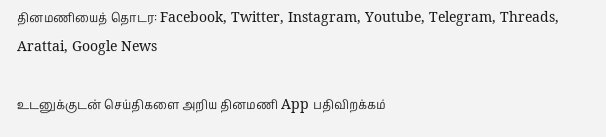தினமணியைத் தொடர: Facebook, Twitter, Instagram, Youtube, Telegram, Threads, Arattai, Google News

உடனுக்குடன் செய்திகளை அறிய தினமணி App பதிவிறக்கம்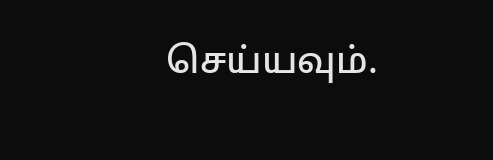செய்யவும்.